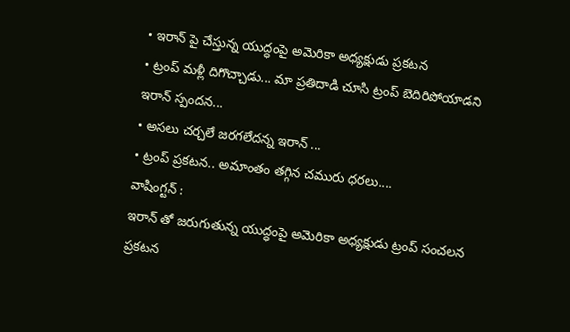• ఇరాన్ పై చేస్తున్న యుద్ధంపై అమెరికా అధ్యక్షుడు ప్రకటన
• ట్రంప్ మళ్లీ దిగొచ్చాడు... మా ప్రతిదాడి చూసి ట్రంప్ బెదిరిపోయాడని ఇరాన్ స్పందన...
• అసలు చర్చలే జరగలేదన్న ఇరాన్ ...
• ట్రంప్ ప్రకటన.. అమాంతం తగ్గిన చమురు ధరలు....
వాషింగ్టన్ :
ఇరాన్ తో జరుగుతున్న యుద్ధంపై అమెరికా అధ్యక్షుడు ట్రంప్ సంచలన ప్రకటన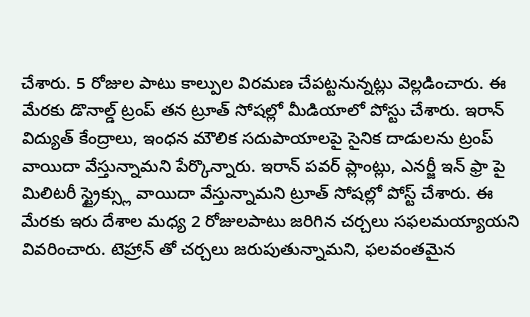చేశారు. 5 రోజుల పాటు కాల్పుల విరమణ చేపట్టనున్నట్లు వెల్లడించారు. ఈ మేరకు డొనాల్డ్ ట్రంప్ తన ట్రూత్ సోషల్లో మీడియాలో పోస్టు చేశారు. ఇరాన్ విద్యుత్ కేంద్రాలు, ఇంధన మౌలిక సదుపాయాలపై సైనిక దాడులను ట్రంప్ వాయిదా వేస్తున్నామని పేర్కొన్నారు. ఇరాన్ పవర్ ప్లాంట్లు, ఎనర్జీ ఇన్ ఫ్రా పై మిలిటరీ స్ట్రైక్స్లు వాయిదా వేస్తున్నామని ట్రూత్ సోషల్లో పోస్ట్ చేశారు. ఈ మేరకు ఇరు దేశాల మధ్య 2 రోజులపాటు జరిగిన చర్చలు సఫలమయ్యాయని వివరించారు. టెహ్రాన్ తో చర్చలు జరుపుతున్నామని, ఫలవంతమైన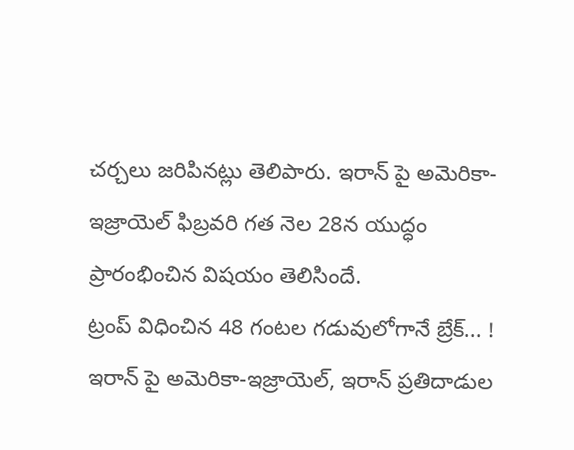చర్చలు జరిపినట్లు తెలిపారు. ఇరాన్ పై అమెరికా-ఇజ్రాయెల్ ఫిబ్రవరి గత నెల 28న యుద్ధం ప్రారంభించిన విషయం తెలిసిందే.
ట్రంప్ విధించిన 48 గంటల గడువులోగానే బ్రేక్... !
ఇరాన్ పై అమెరికా-ఇజ్రాయెల్, ఇరాన్ ప్రతిదాడుల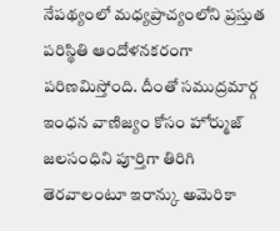నేపథ్యంలో మధ్యప్రాచ్యంలోని ప్రస్తుత పరిస్థితి ఆందోళనకరంగా పరిణమిస్తోంది. దీంతో సముద్రమార్గ ఇంధన వాణిజ్యం కోసం హోర్ముజ్ జలసంధిని పూర్తిగా తిరిగి తెరవాలంటూ ఇరాన్కు అమెరికా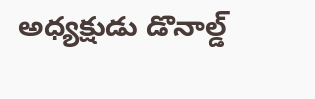అధ్యక్షుడు డొనాల్డ్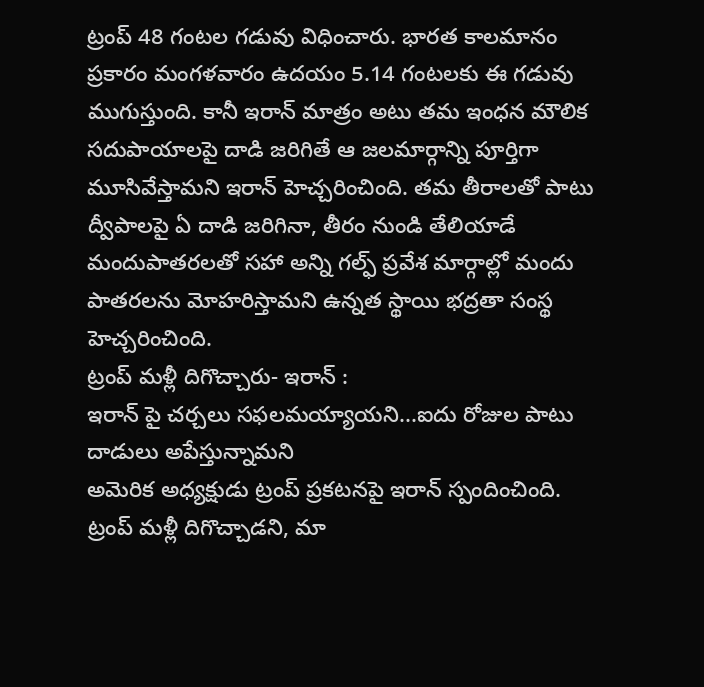ట్రంప్ 48 గంటల గడువు విధించారు. భారత కాలమానం ప్రకారం మంగళవారం ఉదయం 5.14 గంటలకు ఈ గడువు ముగుస్తుంది. కానీ ఇరాన్ మాత్రం అటు తమ ఇంధన మౌలిక సదుపాయాలపై దాడి జరిగితే ఆ జలమార్గాన్ని పూర్తిగా మూసివేస్తామని ఇరాన్ హెచ్చరించింది. తమ తీరాలతో పాటు ద్వీపాలపై ఏ దాడి జరిగినా, తీరం నుండి తేలియాడే మందుపాతరలతో సహా అన్ని గల్ఫ్ ప్రవేశ మార్గాల్లో మందు పాతరలను మోహరిస్తామని ఉన్నత స్థాయి భద్రతా సంస్థ హెచ్చరించింది.
ట్రంప్ మళ్లీ దిగొచ్చారు- ఇరాన్ :
ఇరాన్ పై చర్చలు సఫలమయ్యాయని...ఐదు రోజుల పాటు దాడులు అపేస్తున్నామని
అమెరిక అధ్యక్షుడు ట్రంప్ ప్రకటనపై ఇరాన్ స్పందించింది. ట్రంప్ మళ్లీ దిగొచ్చాడని, మా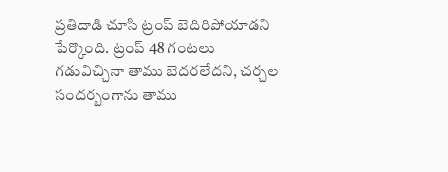ప్రతిదాడి చూసి ట్రంప్ బెదిరిపోయాడని పేర్కొంది. ట్రంప్ 48 గంటలు గడువిచ్చినా తాము బెదరలేదని, చర్చల సందర్బంగాను తాము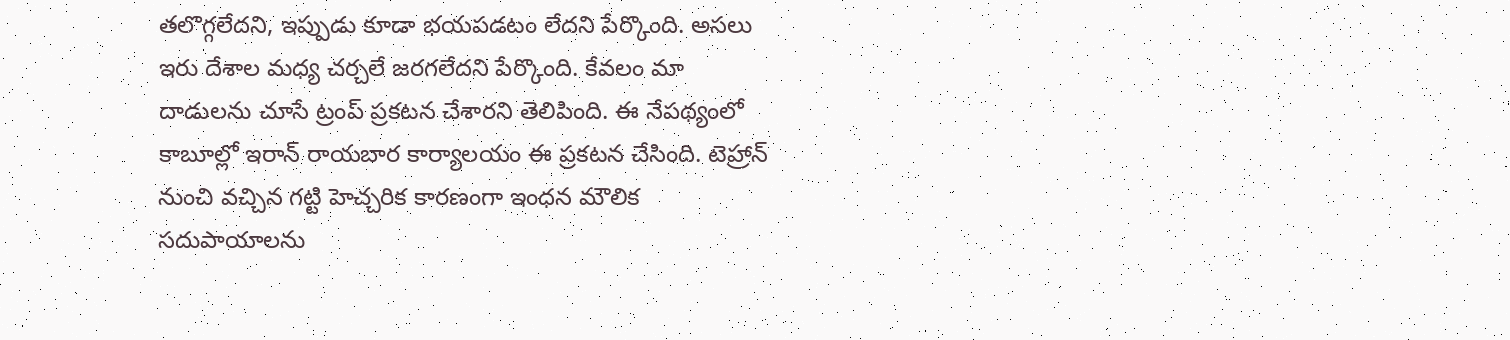తలొగ్గలేదని, ఇప్పుడు కూడా భయపడటం లేదని పేర్కొంది. అసలు ఇరు దేశాల మధ్య చర్చలే జరగలేదని పేర్కొంది. కేవలం మా దాడులను చూసే ట్రంప్ ప్రకటన చేశారని తెలిపింది. ఈ నేపథ్యంలో కాబూల్లో ఇరాన్ రాయబార కార్యాలయం ఈ ప్రకటన చేసింది. టెహ్రాన్ నుంచి వచ్చిన గట్టి హెచ్చరిక కారణంగా ఇంధన మౌలిక సదుపాయాలను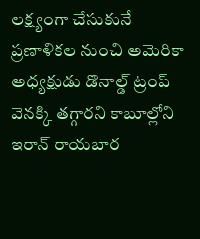లక్ష్యంగా చేసుకునే ప్రణాళికల నుంచి అమెరికా అధ్యక్షుడు డొనాల్డ్ ట్రంప్ వెనక్కి తగ్గారని కాబూల్లోని ఇరాన్ రాయబార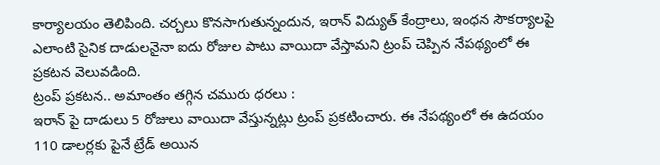కార్యాలయం తెలిపింది. చర్చలు కొనసాగుతున్నందున, ఇరాన్ విద్యుత్ కేంద్రాలు, ఇంధన సౌకర్యాలపై ఎలాంటి సైనిక దాడులనైనా ఐదు రోజుల పాటు వాయిదా వేస్తామని ట్రంప్ చెప్పిన నేపథ్యంలో ఈ ప్రకటన వెలువడింది.
ట్రంప్ ప్రకటన.. అమాంతం తగ్గిన చమురు ధరలు :
ఇరాన్ పై దాడులు 5 రోజులు వాయిదా వేస్తున్నట్లు ట్రంప్ ప్రకటించారు. ఈ నేపథ్యంలో ఈ ఉదయం 110 డాలర్లకు పైనే ట్రేడ్ అయిన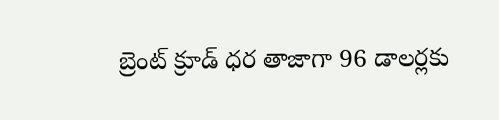బ్రెంట్ క్రూడ్ ధర తాజాగా 96 డాలర్లకు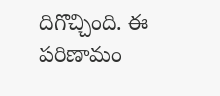దిగొచ్చింది. ఈ పరిణామం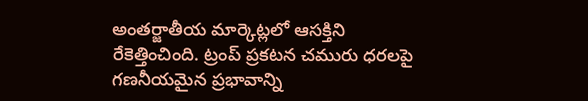అంతర్జాతీయ మార్కెట్లలో ఆసక్తిని రేకెత్తించింది. ట్రంప్ ప్రకటన చమురు ధరలపై గణనీయమైన ప్రభావాన్ని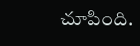చూపింది.